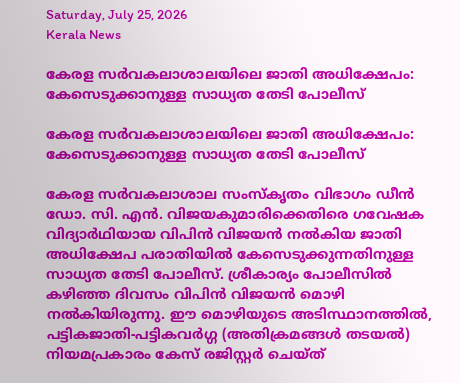Saturday, July 25, 2026
Kerala News

കേരള സര്‍വകലാശാലയിലെ ജാതി അധിക്ഷേപം: കേസെടുക്കാനുള്ള സാധ്യത തേടി പോലീസ്

കേരള സര്‍വകലാശാലയിലെ ജാതി അധിക്ഷേപം: കേസെടുക്കാനുള്ള സാധ്യത തേടി പോലീസ്

കേരള സര്‍വകലാശാല സംസ്‌കൃതം വിഭാഗം ഡീന്‍ ഡോ. സി. എന്‍. വിജയകുമാരിക്കെതിരെ ഗവേഷക വിദ്യാര്‍ഥിയായ വിപിന്‍ വിജയന്‍ നല്‍കിയ ജാതി അധിക്ഷേപ പരാതിയില്‍ കേസെടുക്കുന്നതിനുള്ള സാധ്യത തേടി പോലീസ്. ശ്രീകാര്യം പോലീസില്‍ കഴിഞ്ഞ ദിവസം വിപിന്‍ വിജയന്‍ മൊഴി നല്‍കിയിരുന്നു. ഈ മൊഴിയുടെ അടിസ്ഥാനത്തില്‍, പട്ടികജാതി-പട്ടികവര്‍ഗ്ഗ (അതിക്രമങ്ങള്‍ തടയല്‍) നിയമപ്രകാരം കേസ് രജിസ്റ്റര്‍ ചെയ്ത്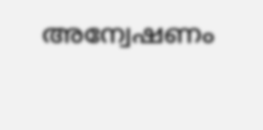അന്വേഷണം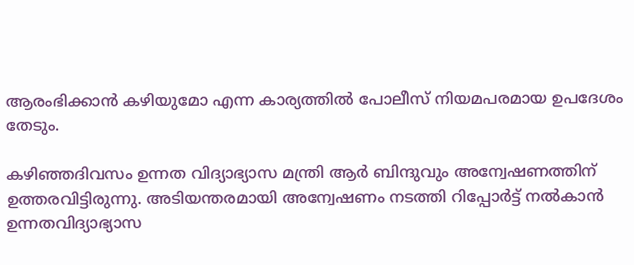ആരംഭിക്കാന്‍ കഴിയുമോ എന്ന കാര്യത്തില്‍ പോലീസ് നിയമപരമായ ഉപദേശം തേടും.

കഴിഞ്ഞദിവസം ഉന്നത വിദ്യാഭ്യാസ മന്ത്രി ആര്‍ ബിന്ദുവും അന്വേഷണത്തിന് ഉത്തരവിട്ടിരുന്നു. അടിയന്തരമായി അന്വേഷണം നടത്തി റിപ്പോര്‍ട്ട് നല്‍കാന്‍ ഉന്നതവിദ്യാഭ്യാസ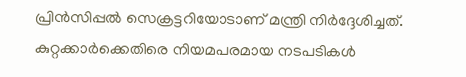പ്രിന്‍സിപ്പല്‍ സെക്രട്ടറിയോടാണ് മന്ത്രി നിര്‍ദ്ദേശിച്ചത്. കുറ്റക്കാര്‍ക്കെതിരെ നിയമപരമായ നടപടികള്‍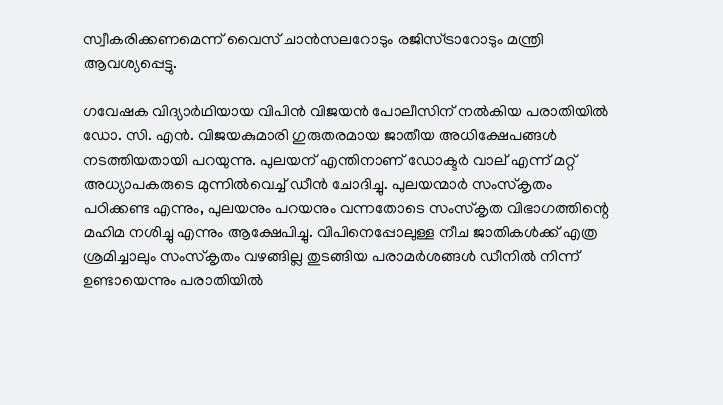സ്വീകരിക്കണമെന്ന് വൈസ് ചാന്‍സലറോടും രജിസ്ട്രാറോടും മന്ത്രി ആവശ്യപ്പെട്ടു.

ഗവേഷക വിദ്യാര്‍ഥിയായ വിപിന്‍ വിജയന്‍ പോലീസിന് നല്‍കിയ പരാതിയില്‍ ഡോ. സി. എന്‍. വിജയകുമാരി ഗുരുതരമായ ജാതീയ അധിക്ഷേപങ്ങള്‍ നടത്തിയതായി പറയുന്നു. പുലയന് എന്തിനാണ് ഡോക്ടര്‍ വാല് എന്ന് മറ്റ് അധ്യാപകരുടെ മുന്നില്‍വെച്ച് ഡീന്‍ ചോദിച്ചു. പുലയന്മാര്‍ സംസ്‌കൃതം പഠിക്കണ്ട എന്നും, പുലയനും പറയനും വന്നതോടെ സംസ്‌കൃത വിഭാഗത്തിന്റെ മഹിമ നശിച്ചു എന്നും ആക്ഷേപിച്ചു. വിപിനെപ്പോലുള്ള നീച ജാതികള്‍ക്ക് എത്ര ശ്രമിച്ചാലും സംസ്‌കൃതം വഴങ്ങില്ല തുടങ്ങിയ പരാമര്‍ശങ്ങള്‍ ഡീനില്‍ നിന്ന് ഉണ്ടായെന്നും പരാതിയില്‍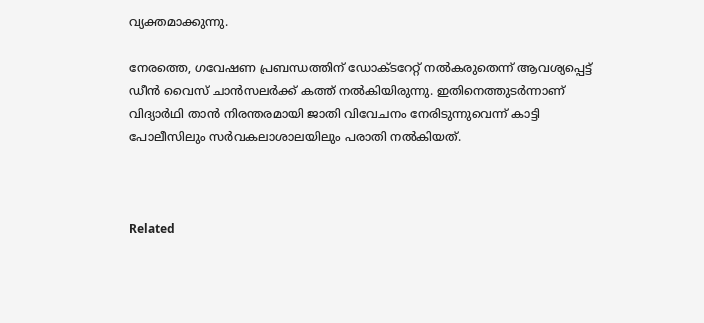വ്യക്തമാക്കുന്നു.

നേരത്തെ, ഗവേഷണ പ്രബന്ധത്തിന് ഡോക്ടറേറ്റ് നല്‍കരുതെന്ന് ആവശ്യപ്പെട്ട് ഡീന്‍ വൈസ് ചാന്‍സലര്‍ക്ക് കത്ത് നല്‍കിയിരുന്നു. ഇതിനെത്തുടര്‍ന്നാണ് വിദ്യാര്‍ഥി താന്‍ നിരന്തരമായി ജാതി വിവേചനം നേരിടുന്നുവെന്ന് കാട്ടി പോലീസിലും സര്‍വകലാശാലയിലും പരാതി നല്‍കിയത്.



Related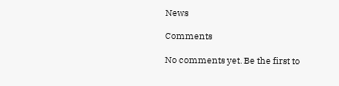News

Comments

No comments yet. Be the first to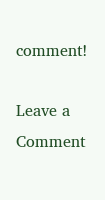comment!

Leave a Comment